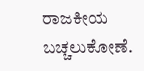ರಾಜಕೀಯ ಬಚ್ಚಲುಕೋಣೆ.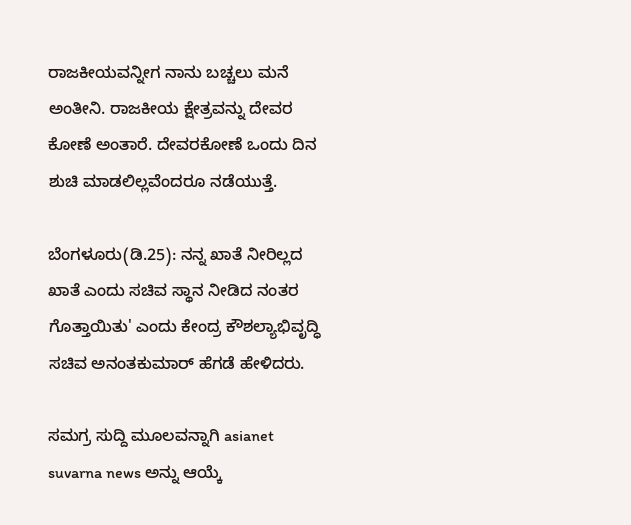ರಾಜಕೀಯವನ್ನೀಗ ನಾನು ಬಚ್ಚಲು ಮನೆ ಅಂತೀನಿ. ರಾಜಕೀಯ ಕ್ಷೇತ್ರವನ್ನು ದೇವರ ಕೋಣೆ ಅಂತಾರೆ. ದೇವರಕೋಣೆ ಒಂದು ದಿನ ಶುಚಿ ಮಾಡಲಿಲ್ಲವೆಂದರೂ ನಡೆಯುತ್ತೆ.

ಬೆಂಗಳೂರು(ಡಿ.25): ನನ್ನ ಖಾತೆ ನೀರಿಲ್ಲದ ಖಾತೆ ಎಂದು ಸಚಿವ ಸ್ಥಾನ ನೀಡಿದ ನಂತರ ಗೊತ್ತಾಯಿತು' ಎಂದು ಕೇಂದ್ರ ಕೌಶಲ್ಯಾಭಿವೃದ್ಧಿ ಸಚಿವ ಅನಂತಕುಮಾರ್ ಹೆಗಡೆ ಹೇಳಿದರು.

ಸಮಗ್ರ ಸುದ್ದಿ ಮೂಲವನ್ನಾಗಿ asianet suvarna news ಅನ್ನು ಆಯ್ಕೆ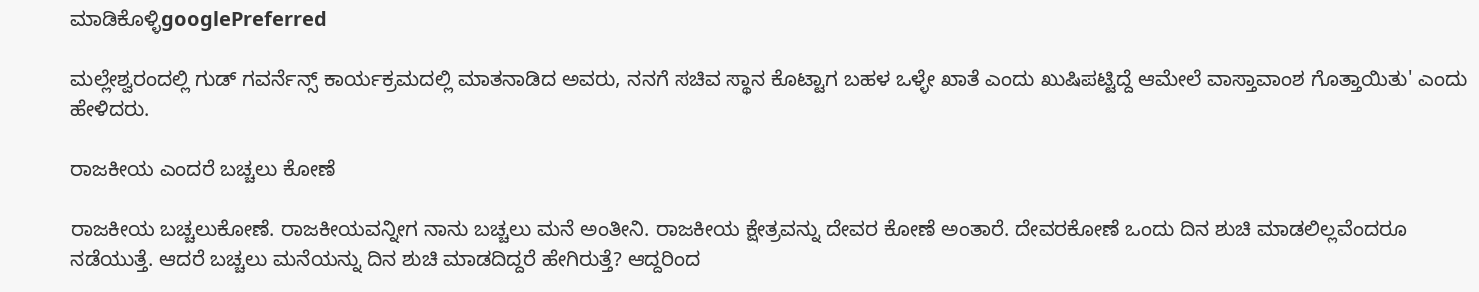ಮಾಡಿಕೊಳ್ಳಿgooglePreferred

ಮಲ್ಲೇಶ್ವರಂದಲ್ಲಿ ಗುಡ್ ಗವರ್ನೆನ್ಸ್ ಕಾರ್ಯಕ್ರಮದಲ್ಲಿ ಮಾತನಾಡಿದ ಅವರು, ನನಗೆ ಸಚಿವ ಸ್ಥಾನ ಕೊಟ್ಟಾಗ ಬಹಳ ಒಳ್ಳೇ ಖಾತೆ ಎಂದು ಖುಷಿಪಟ್ಟಿದ್ದೆ ಆಮೇಲೆ ವಾಸ್ತಾವಾಂಶ ಗೊತ್ತಾಯಿತು' ಎಂದು ಹೇಳಿದರು.

ರಾಜಕೀಯ ಎಂದರೆ ಬಚ್ಚಲು ಕೋಣೆ

ರಾಜಕೀಯ ಬಚ್ಚಲುಕೋಣೆ. ರಾಜಕೀಯವನ್ನೀಗ ನಾನು ಬಚ್ಚಲು ಮನೆ ಅಂತೀನಿ. ರಾಜಕೀಯ ಕ್ಷೇತ್ರವನ್ನು ದೇವರ ಕೋಣೆ ಅಂತಾರೆ. ದೇವರಕೋಣೆ ಒಂದು ದಿನ ಶುಚಿ ಮಾಡಲಿಲ್ಲವೆಂದರೂ ನಡೆಯುತ್ತೆ. ಆದರೆ ಬಚ್ಚಲು ಮನೆಯನ್ನು ದಿನ ಶುಚಿ ಮಾಡದಿದ್ದರೆ ಹೇಗಿರುತ್ತೆ? ಆದ್ದರಿಂದ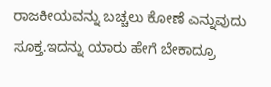ರಾಜಕೀಯವನ್ನು ಬಚ್ಚಲು ಕೋಣೆ ಎನ್ನುವುದು ಸೂಕ್ತ.ಇದನ್ನು ಯಾರು ಹೇಗೆ ಬೇಕಾದ್ರೂ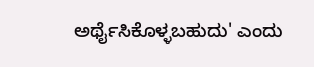ಅರ್ಥೈಸಿಕೊಳ್ಳಬಹುದು' ಎಂದು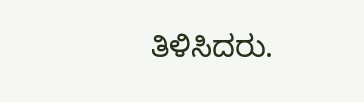ತಿಳಿಸಿದರು.